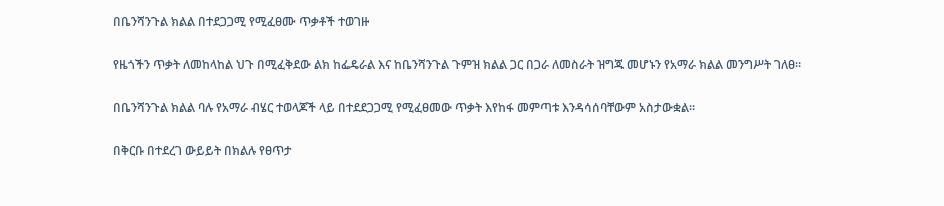በቤንሻንጉል ክልል በተደጋጋሚ የሚፈፀሙ ጥቃቶች ተወገዙ

የዜጎችን ጥቃት ለመከላከል ህጉ በሚፈቅደው ልክ ከፌዴራል እና ከቤንሻንጉል ጉምዝ ክልል ጋር በጋራ ለመስራት ዝግጁ መሆኑን የአማራ ክልል መንግሥት ገለፀ።

በቤንሻንጉል ክልል ባሉ የአማራ ብሄር ተወላጆች ላይ በተደደጋጋሚ የሚፈፀመው ጥቃት እየከፋ መምጣቱ እንዳሳሰባቸውም አስታውቋል።

በቅርቡ በተደረገ ውይይት በክልሉ የፀጥታ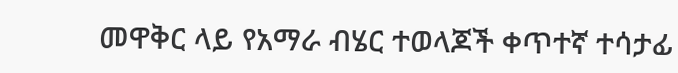መዋቅር ላይ የአማራ ብሄር ተወላጆች ቀጥተኛ ተሳታፊ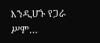እንዲሆኑ የጋራ ሥም…